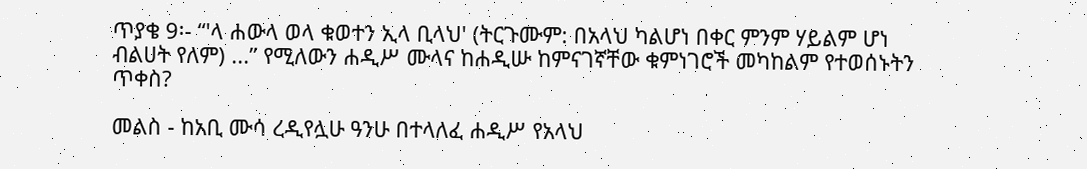ጥያቄ 9፡- “'ላ ሐውላ ወላ ቁወተን ኢላ ቢላህ' (ትርጉሙም: በአላህ ካልሆነ በቀር ምንም ሃይልም ሆነ ብልሀት የለም) ...” የሚለውን ሐዲሥ ሙላና ከሐዲሡ ከምናገኛቸው ቁምነገሮች መካከልም የተወሰኑትን ጥቀስ?

መልስ - ከአቢ ሙሳ ረዲየሏሁ ዓንሁ በተላለፈ ሐዲሥ የአላህ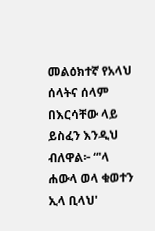መልዕክተኛ የአላህ ሰላትና ሰላም በእርሳቸው ላይ ይስፈን እንዲህ ብለዋል፦ “'ላ ሐውላ ወላ ቁወተን ኢላ ቢላህ'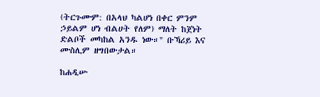(ትርጉሙም: በአላህ ካልሆነ በቀር ምንም ኃይልም ሆነ ብልሀት የለም) ማለት ከጀነት ድልቦች መካከል አንዱ ነው።" ቡኻሪይ እና ሙስሊም ዘግበውታል።

ከሐዲሡ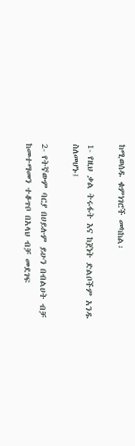ከሚወሰዱ ቁምነገሮች መካከል፡

1- የዚህ ቃል ትሩፋት እና ከጀነት ድልቦችም አንዱ ስለመሆኑ፤

2- የትኛውም ባርያ በሀይሉም ይሁን በብልሀት ብቻ ከመተማመን ተቆጥቦ በአላህ ብቻ መደገፍ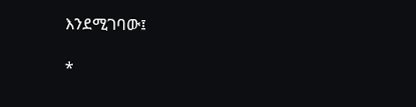እንደሚገባው፤

*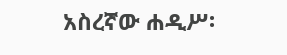አስረኛው ሐዲሥ፡